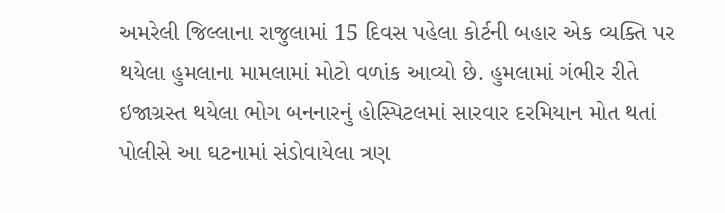અમરેલી જિલ્લાના રાજુલામાં 15 દિવસ પહેલા કોર્ટની બહાર એક વ્યક્તિ પર થયેલા હુમલાના મામલામાં મોટો વળાંક આવ્યો છે. હુમલામાં ગંભીર રીતે ઇજાગ્રસ્ત થયેલા ભોગ બનનારનું હોસ્પિટલમાં સારવાર દરમિયાન મોત થતાં પોલીસે આ ઘટનામાં સંડોવાયેલા ત્રણ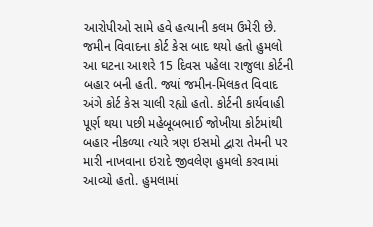આરોપીઓ સામે હવે હત્યાની કલમ ઉમેરી છે.
જમીન વિવાદના કોર્ટ કેસ બાદ થયો હતો હુમલો
આ ઘટના આશરે 15 દિવસ પહેલા રાજુલા કોર્ટની બહાર બની હતી. જ્યાં જમીન-મિલકત વિવાદ અંગે કોર્ટ કેસ ચાલી રહ્યો હતો. કોર્ટની કાર્યવાહી પૂર્ણ થયા પછી મહેબૂબભાઈ જોખીયા કોર્ટમાંથી બહાર નીકળ્યા ત્યારે ત્રણ ઇસમો દ્વારા તેમની પર મારી નાખવાના ઇરાદે જીવલેણ હુમલો કરવામાં આવ્યો હતો. હુમલામાં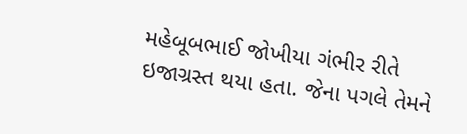મહેબૂબભાઈ જોખીયા ગંભીર રીતે ઇજાગ્રસ્ત થયા હતા. જેના પગલે તેમને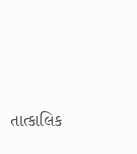તાત્કાલિક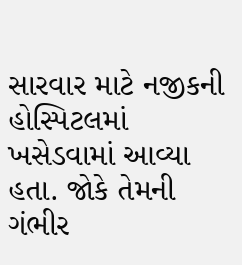સારવાર માટે નજીકની હોસ્પિટલમાં ખસેડવામાં આવ્યા હતા. જોકે તેમની ગંભીર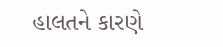હાલતને કારણે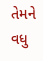તેમને વધુ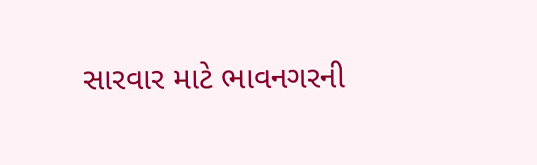સારવાર માટે ભાવનગરની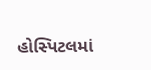હોસ્પિટલમાં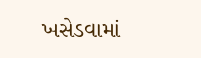ખસેડવામાં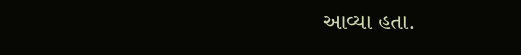આવ્યા હતા.